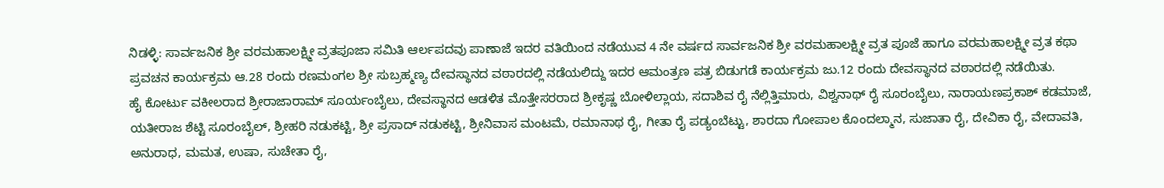ನಿಡಳ್ಳಿ: ಸಾರ್ವಜನಿಕ ಶ್ರೀ ವರಮಹಾಲಕ್ಷ್ಮೀ ವ್ರತಪೂಜಾ ಸಮಿತಿ ಆರ್ಲಪದವು ಪಾಣಾಜೆ ಇದರ ವತಿಯಿಂದ ನಡೆಯುವ 4 ನೇ ವರ್ಷದ ಸಾರ್ವಜನಿಕ ಶ್ರೀ ವರಮಹಾಲಕ್ಷ್ಮೀ ವ್ರತ ಪೂಜೆ ಹಾಗೂ ವರಮಹಾಲಕ್ಷ್ಮೀ ವ್ರತ ಕಥಾ ಪ್ರವಚನ ಕಾರ್ಯಕ್ರಮ ಆ.28 ರಂದು ರಣಮಂಗಲ ಶ್ರೀ ಸುಬ್ರಹ್ಮಣ್ಯ ದೇವಸ್ಥಾನದ ವಠಾರದಲ್ಲಿ ನಡೆಯಲಿದ್ದು ಇದರ ಆಮಂತ್ರಣ ಪತ್ರ ಬಿಡುಗಡೆ ಕಾರ್ಯಕ್ರಮ ಜು.12 ರಂದು ದೇವಸ್ಥಾನದ ವಠಾರದಲ್ಲಿ ನಡೆಯಿತು.
ಹೈ ಕೋರ್ಟು ವಕೀಲರಾದ ಶ್ರೀರಾಜಾರಾಮ್ ಸೂರ್ಯಂಬೈಲು, ದೇವಸ್ಥಾನದ ಆಡಳಿತ ಮೊತ್ತೇಸರರಾದ ಶ್ರೀಕೃಷ್ಣ ಬೋಳಿಲ್ಲಾಯ, ಸದಾಶಿವ ರೈ ನೆಲ್ಲಿತ್ತಿಮಾರು, ವಿಶ್ವನಾಥ್ ರೈ ಸೂರಂಬೈಲು, ನಾರಾಯಣಪ್ರಕಾಶ್ ಕಡಮಾಜೆ, ಯತೀರಾಜ ಶೆಟ್ಟಿ ಸೂರಂಬೈಲ್, ಶ್ರೀಹರಿ ನಡುಕಟ್ಟಿ, ಶ್ರೀ ಪ್ರಸಾದ್ ನಡುಕಟ್ಟಿ, ಶ್ರೀನಿವಾಸ ಮಂಟಮೆ, ರಮಾನಾಥ ರೈ, ಗೀತಾ ರೈ ಪಡ್ಯಂಬೆಟ್ಟು, ಶಾರದಾ ಗೋಪಾಲ ಕೊಂದಲ್ಮಾನ, ಸುಜಾತಾ ರೈ, ದೇವಿಕಾ ರೈ, ವೇದಾವತಿ, ಅನುರಾಧ, ಮಮತ, ಉಷಾ, ಸುಚೇತಾ ರೈ,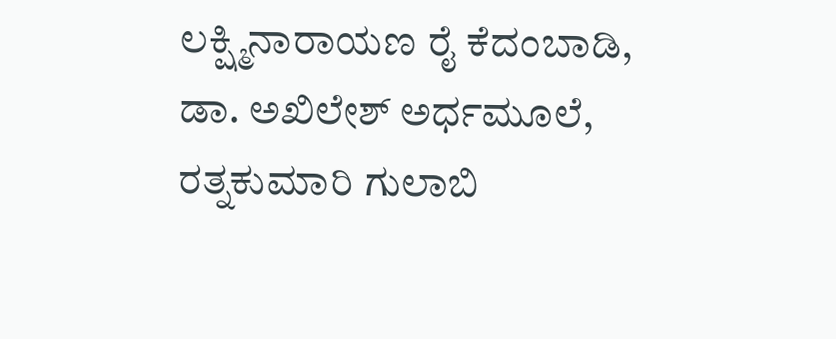ಲಕ್ಷ್ಮಿನಾರಾಯಣ ರೈ ಕೆದಂಬಾಡಿ, ಡಾ. ಅಖಿಲೇಶ್ ಅರ್ಧಮೂಲೆ, ರತ್ನಕುಮಾರಿ ಗುಲಾಬಿ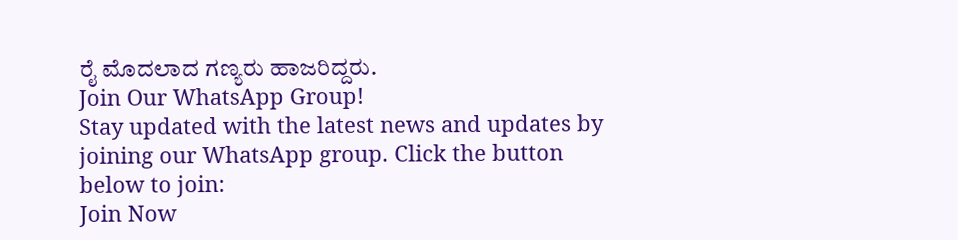ರೈ ಮೊದಲಾದ ಗಣ್ಯರು ಹಾಜರಿದ್ದರು.
Join Our WhatsApp Group!
Stay updated with the latest news and updates by joining our WhatsApp group. Click the button below to join:
Join Now